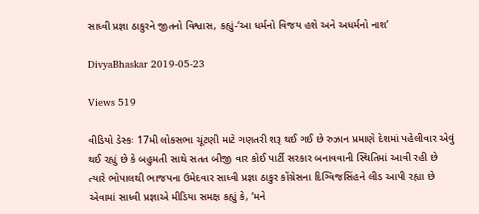સાધ્વી પ્રજ્ઞા ઠાકુરને જીતનો વિશ્વાસ, કહ્યું-‘આ ધર્મનો વિજય હશે અને અધર્મનો નાશ’

DivyaBhaskar 2019-05-23

Views 519

વીડિયો ડેસ્કઃ 17મી લોકસભા ચૂંટણી માટે ગણતરી શરૂ થઈ ગઈ છે રુઝાન પ્રમાણે દેશમાં પહેલીવાર એવું થઈ રહ્યું છે કે બહુમતી સાથે સતત બીજી વાર કોઈ પાર્ટી સરકાર બનાવવાની સ્થિતિમાં આવી રહી છે ત્યારે ભોપાલથી ભાજપના ઉમેદવાર સાધ્વી પ્રજ્ઞા ઠાકુર કોંગ્રેસના દિગ્વિજસિંહને લીડ આપી રહ્યા છે એવામાં સાધ્વી પ્રજ્ઞાએ મીડિયા સમક્ષ કહ્યું કે, ‘મને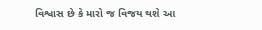વિશ્વાસ છે કે મારો જ વિજય થશે આ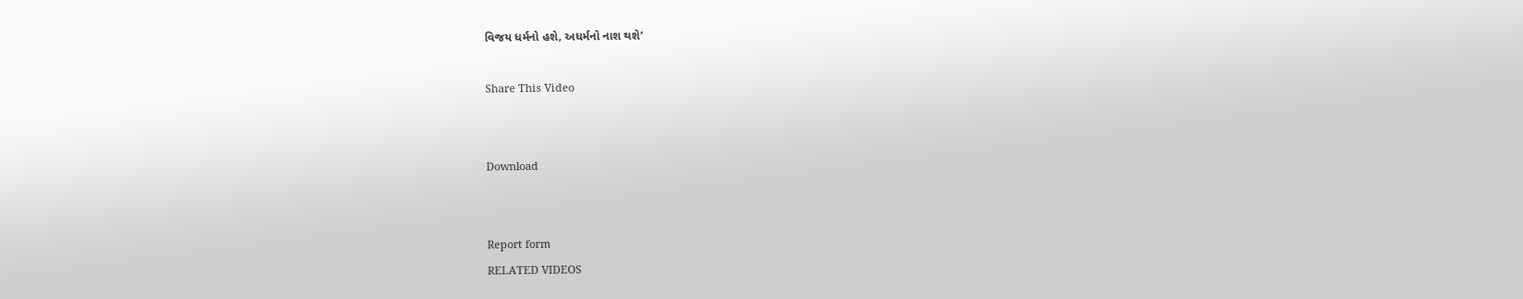વિજય ધર્મનો હશે, અધર્મનો નાશ થશે’

Share This Video


Download


Report form
RELATED VIDEOS